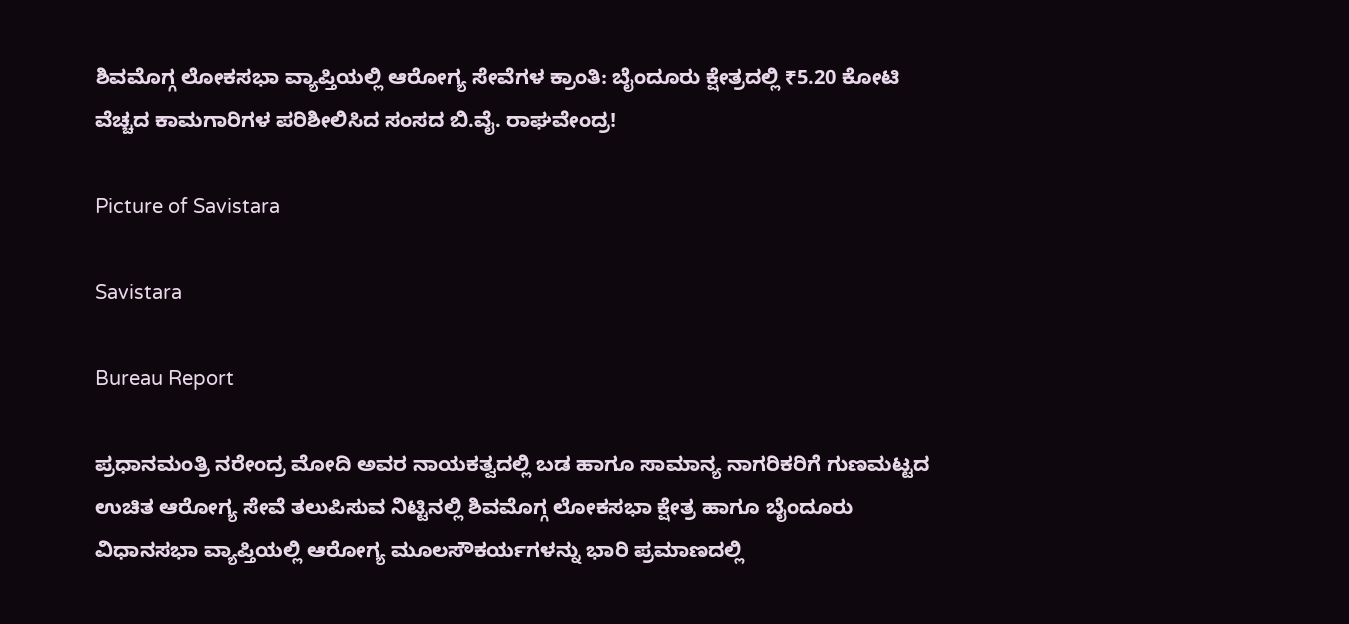ಶಿವಮೊಗ್ಗ ಲೋಕಸಭಾ ವ್ಯಾಪ್ತಿಯಲ್ಲಿ ಆರೋಗ್ಯ ಸೇವೆಗಳ ಕ್ರಾಂತಿ: ಬೈಂದೂರು ಕ್ಷೇತ್ರದಲ್ಲಿ ₹5.20 ಕೋಟಿ ವೆಚ್ಚದ ಕಾಮಗಾರಿಗಳ ಪರಿಶೀಲಿಸಿದ ಸಂಸದ ಬಿ.ವೈ. ರಾಘವೇಂದ್ರ!

Picture of Savistara

Savistara

Bureau Report

ಪ್ರಧಾನಮಂತ್ರಿ ನರೇಂದ್ರ ಮೋದಿ ಅವರ ನಾಯಕತ್ವದಲ್ಲಿ ಬಡ ಹಾಗೂ ಸಾಮಾನ್ಯ ನಾಗರಿಕರಿಗೆ ಗುಣಮಟ್ಟದ ಉಚಿತ ಆರೋಗ್ಯ ಸೇವೆ ತಲುಪಿಸುವ ನಿಟ್ಟಿನಲ್ಲಿ ಶಿವಮೊಗ್ಗ ಲೋಕಸಭಾ ಕ್ಷೇತ್ರ ಹಾಗೂ ಬೈಂದೂರು ವಿಧಾನಸಭಾ ವ್ಯಾಪ್ತಿಯಲ್ಲಿ ಆರೋಗ್ಯ ಮೂಲಸೌಕರ್ಯಗಳನ್ನು ಭಾರಿ ಪ್ರಮಾಣದಲ್ಲಿ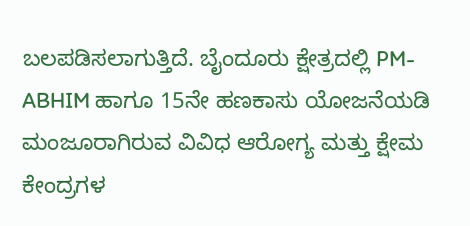ಬಲಪಡಿಸಲಾಗುತ್ತಿದೆ. ಬೈಂದೂರು ಕ್ಷೇತ್ರದಲ್ಲಿ PM-ABHIM ಹಾಗೂ 15ನೇ ಹಣಕಾಸು ಯೋಜನೆಯಡಿ ಮಂಜೂರಾಗಿರುವ ವಿವಿಧ ಆರೋಗ್ಯ ಮತ್ತು ಕ್ಷೇಮ ಕೇಂದ್ರಗಳ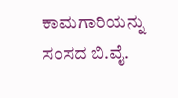ಕಾಮಗಾರಿಯನ್ನು ಸಂಸದ ಬಿ.ವೈ.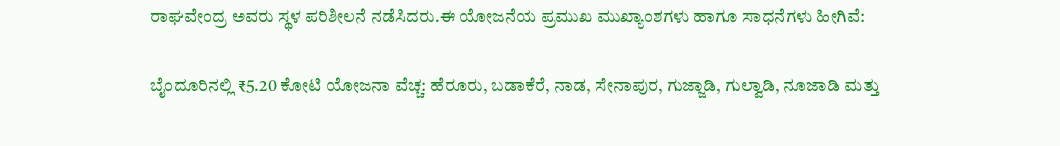ರಾಘವೇಂದ್ರ ಅವರು ಸ್ಥಳ ಪರಿಶೀಲನೆ ನಡೆಸಿದರು.ಈ ಯೋಜನೆಯ ಪ್ರಮುಖ ಮುಖ್ಯಾಂಶಗಳು ಹಾಗೂ ಸಾಧನೆಗಳು ಹೀಗಿವೆ:

ಬೈಂದೂರಿನಲ್ಲಿ ₹5.20 ಕೋಟಿ ಯೋಜನಾ ವೆಚ್ಚ: ಹೆರೂರು, ಬಡಾಕೆರೆ, ನಾಡ, ಸೇನಾಪುರ, ಗುಜ್ಜಾಡಿ, ಗುಲ್ವಾಡಿ, ನೂಜಾಡಿ ಮತ್ತು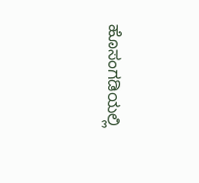ಹೊಸಂಗಡಿಯಲ್ಲಿ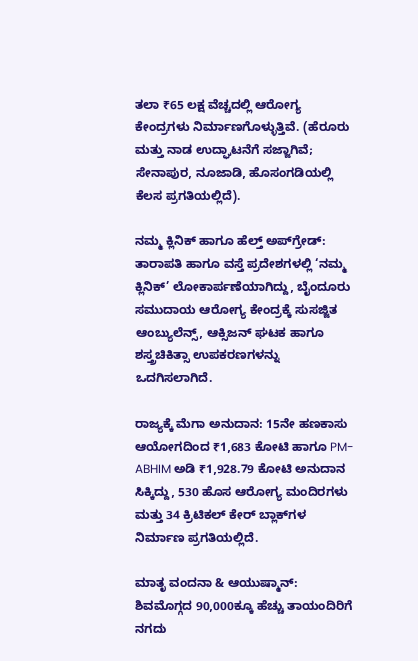ತಲಾ ₹65 ಲಕ್ಷ ವೆಚ್ಚದಲ್ಲಿ ಆರೋಗ್ಯ ಕೇಂದ್ರಗಳು ನಿರ್ಮಾಣಗೊಳ್ಳುತ್ತಿವೆ. (ಹೆರೂರು ಮತ್ತು ನಾಡ ಉದ್ಘಾಟನೆಗೆ ಸಜ್ಜಾಗಿವೆ; ಸೇನಾಪುರ, ನೂಜಾಡಿ, ಹೊಸಂಗಡಿಯಲ್ಲಿ ಕೆಲಸ ಪ್ರಗತಿಯಲ್ಲಿದೆ).

ನಮ್ಮ ಕ್ಲಿನಿಕ್ ಹಾಗೂ ಹೆಲ್ತ್ ಅಪ್‌ಗ್ರೇಡ್: ತಾರಾಪತಿ ಹಾಗೂ ವಸ್ತೆ ಪ್ರದೇಶಗಳಲ್ಲಿ ‘ನಮ್ಮ ಕ್ಲಿನಿಕ್’ ಲೋಕಾರ್ಪಣೆಯಾಗಿದ್ದು, ಬೈಂದೂರು ಸಮುದಾಯ ಆರೋಗ್ಯ ಕೇಂದ್ರಕ್ಕೆ ಸುಸಜ್ಜಿತ ಆಂಬ್ಯುಲೆನ್ಸ್, ಆಕ್ಸಿಜನ್ ಘಟಕ ಹಾಗೂ ಶಸ್ತ್ರಚಿಕಿತ್ಸಾ ಉಪಕರಣಗಳನ್ನು ಒದಗಿಸಲಾಗಿದೆ.

ರಾಜ್ಯಕ್ಕೆ ಮೆಗಾ ಅನುದಾನ: 15ನೇ ಹಣಕಾಸು ಆಯೋಗದಿಂದ ₹1,683 ಕೋಟಿ ಹಾಗೂ PM-ABHIM ಅಡಿ ₹1,928.79 ಕೋಟಿ ಅನುದಾನ ಸಿಕ್ಕಿದ್ದು, 530 ಹೊಸ ಆರೋಗ್ಯ ಮಂದಿರಗಳು ಮತ್ತು 34 ಕ್ರಿಟಿಕಲ್ ಕೇರ್ ಬ್ಲಾಕ್‌ಗಳ ನಿರ್ಮಾಣ ಪ್ರಗತಿಯಲ್ಲಿದೆ.

ಮಾತೃ ವಂದನಾ & ಆಯುಷ್ಮಾನ್: ಶಿವಮೊಗ್ಗದ 90,000ಕ್ಕೂ ಹೆಚ್ಚು ತಾಯಂದಿರಿಗೆ ನಗದು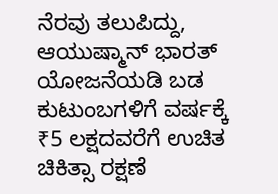ನೆರವು ತಲುಪಿದ್ದು, ಆಯುಷ್ಮಾನ್ ಭಾರತ್ ಯೋಜನೆಯಡಿ ಬಡ ಕುಟುಂಬಗಳಿಗೆ ವರ್ಷಕ್ಕೆ ₹5 ಲಕ್ಷದವರೆಗೆ ಉಚಿತ ಚಿಕಿತ್ಸಾ ರಕ್ಷಣೆ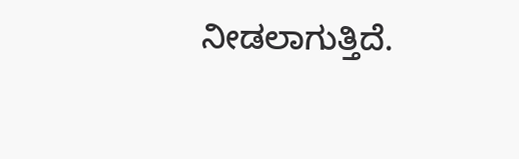ನೀಡಲಾಗುತ್ತಿದೆ.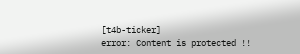[t4b-ticker]
error: Content is protected !!